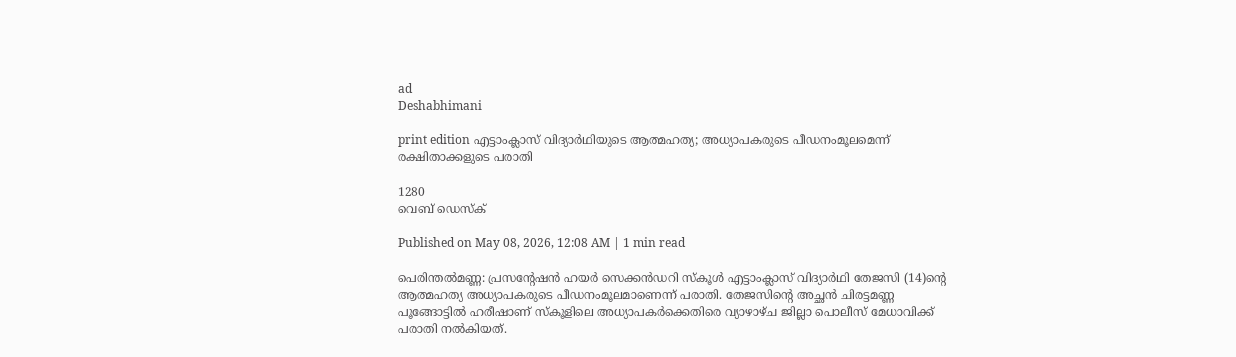ad
Deshabhimani

print edition എട്ടാംക്ലാസ് വിദ്യാർഥിയുടെ ആത്മഹത്യ; അധ്യാപകരുടെ പീഡനംമൂലമെന്ന്
രക്ഷിതാക്കളുടെ പരാതി

1280
വെബ് ഡെസ്ക്

Published on May 08, 2026, 12:08 AM | 1 min read

പെരിന്തൽമണ്ണ: പ്രസന്റേഷൻ ഹയർ സെക്കൻഡറി സ്കൂൾ എട്ടാംക്ലാസ് വിദ്യാർഥി തേജസി (14)ന്റെ ആത്മഹത്യ അധ്യാപകരുടെ പീഡനംമൂലമാണെന്ന് പരാതി. തേജസിന്റെ അച്ഛൻ ചിരട്ടമണ്ണ പൂങ്ങോട്ടിൽ ഹരീഷാണ് സ്കൂളിലെ അധ്യാപകർക്കെതിരെ വ്യാഴാഴ്ച ജില്ലാ പൊലീസ് മേധാവിക്ക് പരാതി നൽകിയത്.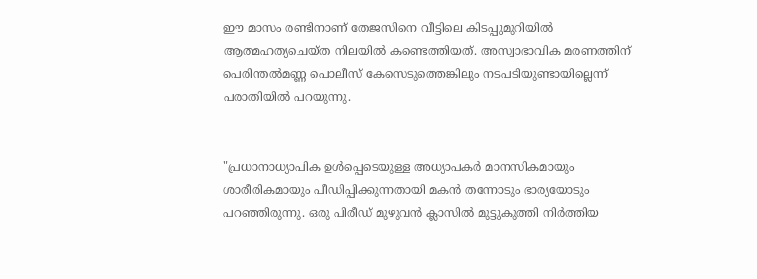ഈ മാസം രണ്ടിനാണ് തേജസിനെ വീട്ടിലെ കിടപ്പുമുറിയിൽ ആത്മഹത്യചെയ്ത നിലയിൽ കണ്ടെത്തിയത്. അസ്വാഭാവിക മരണത്തിന്‌ പെരിന്തൽമണ്ണ പൊലീസ്‌ കേസെടുത്തെങ്കിലും നടപടിയുണ്ടായില്ലെന്ന് പരാതിയിൽ പറയുന്നു.


"പ്രധാനാധ്യാപിക ഉൾപ്പെടെയുള്ള അധ്യാപകർ മാനസികമായും ശാരീരികമായും പീഡിപ്പിക്കുന്നതായി മകൻ തന്നോടും ഭാര്യയോടും പറഞ്ഞിരുന്നു. ഒരു പിരീഡ് മുഴുവൻ ക്ലാസിൽ മുട്ടുകുത്തി നിർത്തിയ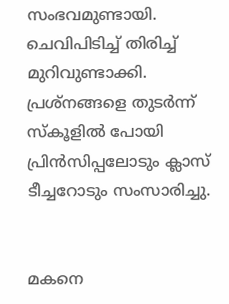സംഭവമുണ്ടായി. ചെവിപിടിച്ച് തിരിച്ച് മുറിവുണ്ടാക്കി. പ്രശ്‌നങ്ങളെ തുടർന്ന് സ്‌കൂളിൽ പോയി പ്രിൻസിപ്പലോടും ക്ലാസ് ടീച്ചറോടും സംസാരിച്ചു.


മകനെ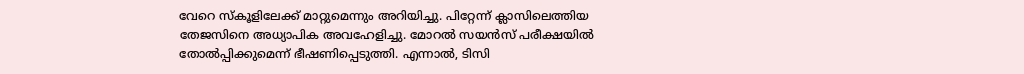വേറെ സ്കൂളിലേക്ക് മാറ്റുമെന്നും അറിയിച്ചു. പിറ്റേന്ന് ക്ലാസിലെത്തിയ തേജസിനെ അധ്യാപിക അവഹേളിച്ചു. മോറൽ സയൻസ്‌ പരീക്ഷയിൽ തോൽപ്പിക്കുമെന്ന് ഭീഷണിപ്പെടുത്തി. എന്നാൽ, ടിസി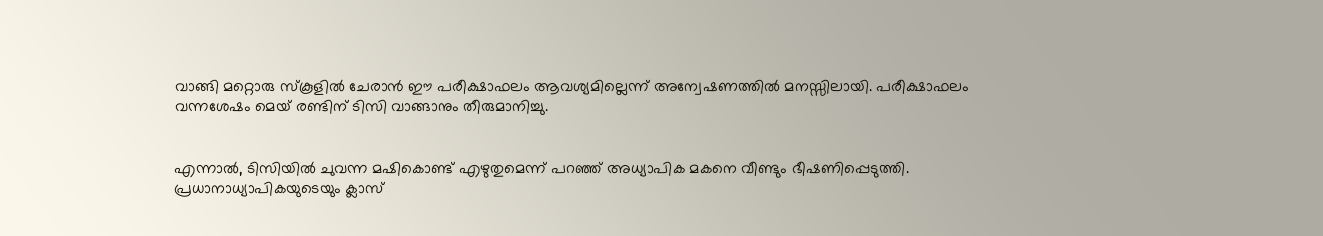വാങ്ങി മറ്റൊരു സ്കൂളിൽ ചേരാൻ ഈ പരീക്ഷാഫലം ആവശ്യമില്ലെന്ന് അന്വേഷണത്തിൽ മനസ്സിലായി. പരീക്ഷാഫലം വന്നശേഷം മെയ് രണ്ടിന് ടിസി വാങ്ങാനും തീരുമാനിച്ചു.


എന്നാൽ, ടിസിയിൽ ചുവന്ന മഷികൊണ്ട് എഴുതുമെന്ന്‌ പറഞ്ഞ് അധ്യാപിക മകനെ വീണ്ടും ഭീഷണിപ്പെടുത്തി. പ്രധാനാധ്യാപികയുടെയും ക്ലാസ്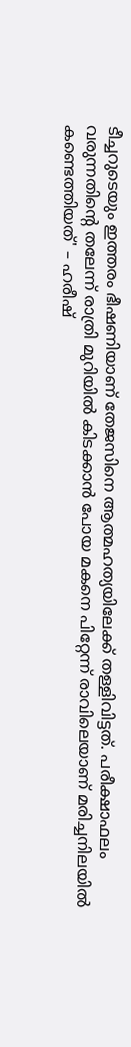ടീച്ചറുടെയും ഇത്തരം ഭീഷണിയാണ് തേജസിനെ ആത്മഹത്യയിലേക്ക് തള്ളിവിട്ടത്. പരീക്ഷാഫലം വരുന്നതിന്റെ തലേന്ന് രാത്രി മുറിയിൽ കിടക്കാൻ പോയ മകനെ പിറ്റേന്ന് രാവിലെയാണ് മരിച്ചനിലയിൽ കണ്ടെത്തിയത്' – ഹരീഷ്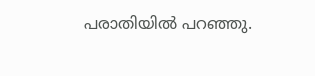പരാതിയിൽ പറഞ്ഞു.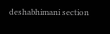deshabhimani section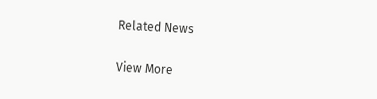Related News

View More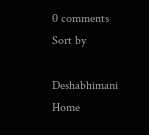0 comments
Sort by

Deshabhimani
Home